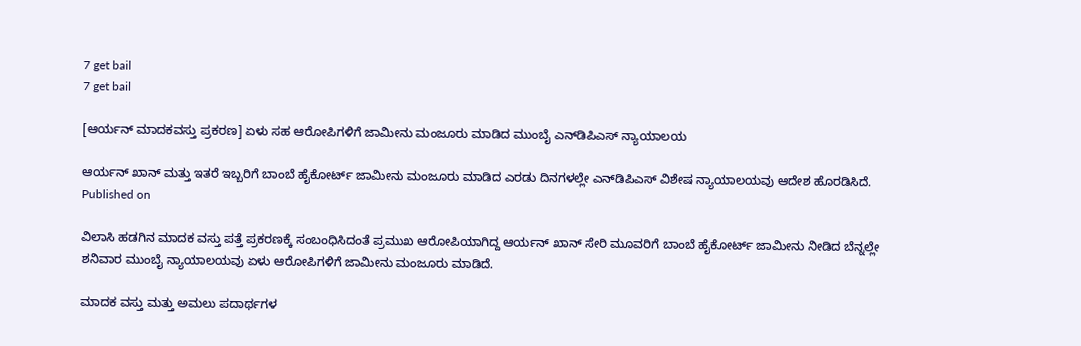7 get bail
7 get bail

[ಆರ್ಯನ್‌ ಮಾದಕವಸ್ತು ಪ್ರಕರಣ] ಏಳು ಸಹ ಆರೋಪಿಗಳಿಗೆ ಜಾಮೀನು ಮಂಜೂರು ಮಾಡಿದ ಮುಂಬೈ ಎನ್‌ಡಿಪಿಎಸ್‌ ನ್ಯಾಯಾಲಯ

ಆರ್ಯನ್‌ ಖಾನ್‌ ಮತ್ತು ಇತರೆ ಇಬ್ಬರಿಗೆ ಬಾಂಬೆ ಹೈಕೋರ್ಟ್‌ ಜಾಮೀನು ಮಂಜೂರು ಮಾಡಿದ ಎರಡು ದಿನಗಳಲ್ಲೇ ಎನ್‌ಡಿಪಿಎಸ್‌ ವಿಶೇಷ ನ್ಯಾಯಾಲಯವು ಆದೇಶ ಹೊರಡಿಸಿದೆ.
Published on

ವಿಲಾಸಿ ಹಡಗಿನ ಮಾದಕ ವಸ್ತು ಪತ್ತೆ ಪ್ರಕರಣಕ್ಕೆ ಸಂಬಂಧಿಸಿದಂತೆ ಪ್ರಮುಖ ಆರೋಪಿಯಾಗಿದ್ದ ಆರ್ಯನ್‌ ಖಾನ್‌ ಸೇರಿ ಮೂವರಿಗೆ ಬಾಂಬೆ ಹೈಕೋರ್ಟ್‌ ಜಾಮೀನು ನೀಡಿದ ಬೆನ್ನಲ್ಲೇ ಶನಿವಾರ ಮುಂಬೈ ನ್ಯಾಯಾಲಯವು ಏಳು ಆರೋಪಿಗಳಿಗೆ ಜಾಮೀನು ಮಂಜೂರು ಮಾಡಿದೆ.

ಮಾದಕ ವಸ್ತು ಮತ್ತು ಅಮಲು ಪದಾರ್ಥಗಳ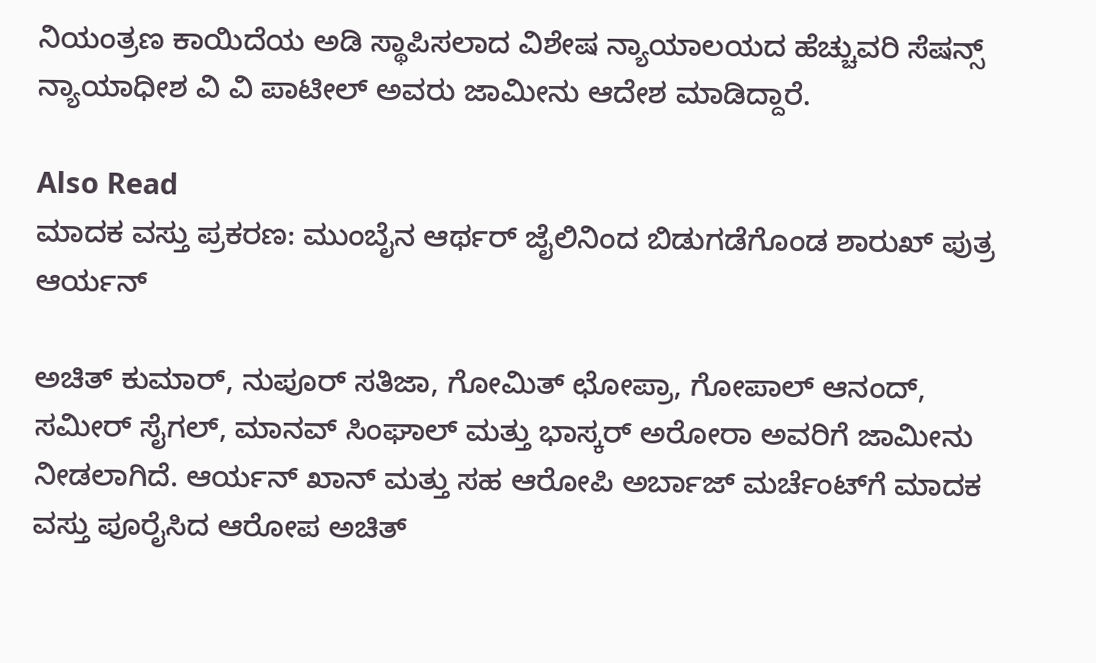ನಿಯಂತ್ರಣ ಕಾಯಿದೆಯ ಅಡಿ ಸ್ಥಾಪಿಸಲಾದ ವಿಶೇಷ ನ್ಯಾಯಾಲಯದ ಹೆಚ್ಚುವರಿ ಸೆಷನ್ಸ್‌ ನ್ಯಾಯಾಧೀಶ ವಿ ವಿ ಪಾಟೀಲ್‌ ಅವರು ಜಾಮೀನು ಆದೇಶ ಮಾಡಿದ್ದಾರೆ.

Also Read
ಮಾದಕ ವಸ್ತು ಪ್ರಕರಣ: ಮುಂಬೈನ ಆರ್ಥರ್‌ ಜೈಲಿನಿಂದ ಬಿಡುಗಡೆಗೊಂಡ ಶಾರುಖ್‌ ಪುತ್ರ ಆರ್ಯನ್‌

ಅಚಿತ್‌ ಕುಮಾರ್‌, ನುಪೂರ್‌ ಸತಿಜಾ, ಗೋಮಿತ್‌ ಛೋಪ್ರಾ, ಗೋಪಾಲ್‌ ಆನಂದ್‌, ಸಮೀರ್‌ ಸೈಗಲ್‌, ಮಾನವ್‌ ಸಿಂಘಾಲ್‌ ಮತ್ತು ಭಾಸ್ಕರ್‌ ಅರೋರಾ ಅವರಿಗೆ ಜಾಮೀನು ನೀಡಲಾಗಿದೆ. ಆರ್ಯನ್‌ ಖಾನ್‌ ಮತ್ತು ಸಹ ಆರೋಪಿ ಅರ್ಬಾಜ್‌ ಮರ್ಚೆಂಟ್‌ಗೆ ಮಾದಕ ವಸ್ತು ಪೂರೈಸಿದ ಆರೋಪ ಅಚಿತ್‌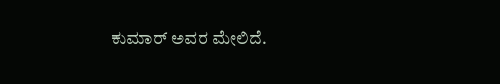ಕುಮಾರ್‌ ಅವರ ಮೇಲಿದೆ.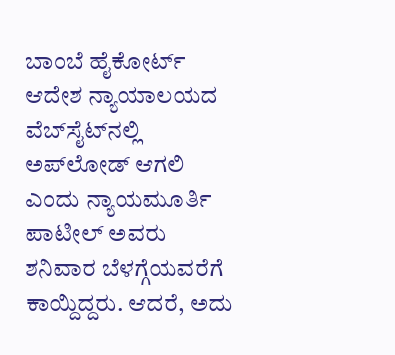ಬಾಂಬೆ ಹೈಕೋರ್ಟ್‌ ಆದೇಶ ನ್ಯಾಯಾಲಯದ ವೆಬ್‌ಸೈಟ್‌ನಲ್ಲಿ ಅಪ್‌ಲೋಡ್‌ ಆಗಲಿ ಎಂದು ನ್ಯಾಯಮೂರ್ತಿ ಪಾಟೀಲ್‌ ಅವರು ಶನಿವಾರ ಬೆಳಗ್ಗೆಯವರೆಗೆ ಕಾಯ್ದಿದ್ದರು. ಆದರೆ, ಅದು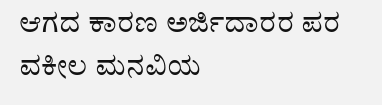ಆಗದ ಕಾರಣ ಅರ್ಜಿದಾರರ ಪರ ವಕೀಲ ಮನವಿಯ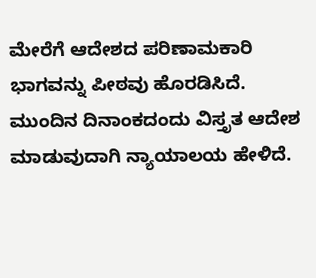ಮೇರೆಗೆ ಆದೇಶದ ಪರಿಣಾಮಕಾರಿ ಭಾಗವನ್ನು ಪೀಠವು ಹೊರಡಿಸಿದೆ. ಮುಂದಿನ ದಿನಾಂಕದಂದು ವಿಸ್ತೃತ ಆದೇಶ ಮಾಡುವುದಾಗಿ ನ್ಯಾಯಾಲಯ ಹೇಳಿದೆ.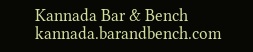Kannada Bar & Bench
kannada.barandbench.com